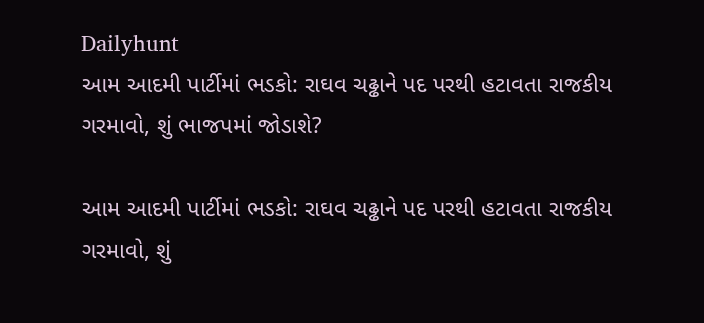Dailyhunt
આમ આદમી પાર્ટીમાં ભડકો: રાઘવ ચઢ્ઢાને પદ પરથી હટાવતા રાજકીય ગરમાવો, શું ભાજપમાં જોડાશે?

આમ આદમી પાર્ટીમાં ભડકો: રાઘવ ચઢ્ઢાને પદ પરથી હટાવતા રાજકીય ગરમાવો, શું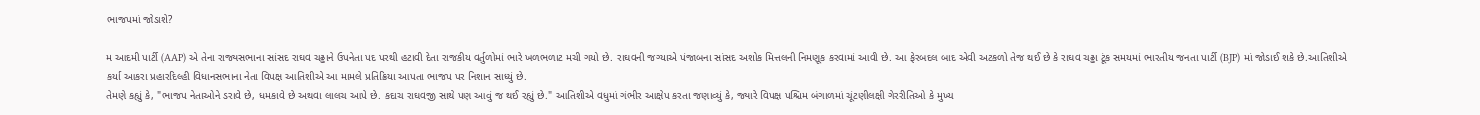ભાજપમાં જોડાશે?

મ આદમી પાર્ટી (AAP) એ તેના રાજ્યસભાના સાંસદ રાઘવ ચઢ્ઢાને ઉપનેતા પદ પરથી હટાવી દેતા રાજકીય વર્તુળોમાં ભારે ખળભળાટ મચી ગયો છે. રાઘવની જગ્યાએ પંજાબના સાંસદ અશોક મિત્તલની નિમણૂક કરવામાં આવી છે. આ ફેરબદલ બાદ એવી અટકળો તેજ થઈ છે કે રાઘવ ચઢ્ઢા ટૂંક સમયમાં ભારતીય જનતા પાર્ટી (BJP) માં જોડાઈ શકે છે.આતિશીએ કર્યા આકરા પ્રહારદિલ્હી વિધાનસભાના નેતા વિપક્ષ આતિશીએ આ મામલે પ્રતિક્રિયા આપતા ભાજપ પર નિશાન સાધ્યું છે.
તેમણે કહ્યું કે, "ભાજપ નેતાઓને ડરાવે છે, ધમકાવે છે અથવા લાલચ આપે છે. કદાચ રાઘવજી સાથે પણ આવું જ થઈ રહ્યું છે." આતિશીએ વધુમાં ગંભીર આક્ષેપ કરતા જણાવ્યું કે, જ્યારે વિપક્ષ પશ્ચિમ બંગાળમાં ચૂંટણીલક્ષી ગેરરીતિઓ કે મુખ્ય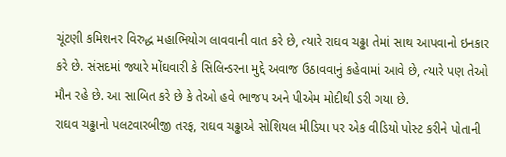ચૂંટણી કમિશનર વિરુદ્ધ મહાભિયોગ લાવવાની વાત કરે છે, ત્યારે રાઘવ ચઢ્ઢા તેમાં સાથ આપવાનો ઇનકાર કરે છે. સંસદમાં જ્યારે મોંઘવારી કે સિલિન્ડરના મુદ્દે અવાજ ઉઠાવવાનું કહેવામાં આવે છે, ત્યારે પણ તેઓ મૌન રહે છે. આ સાબિત કરે છે કે તેઓ હવે ભાજપ અને પીએમ મોદીથી ડરી ગયા છે.
રાઘવ ચઢ્ઢાનો પલટવારબીજી તરફ, રાઘવ ચઢ્ઢાએ સોશિયલ મીડિયા પર એક વીડિયો પોસ્ટ કરીને પોતાની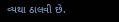વ્યથા ઠાલવી છે.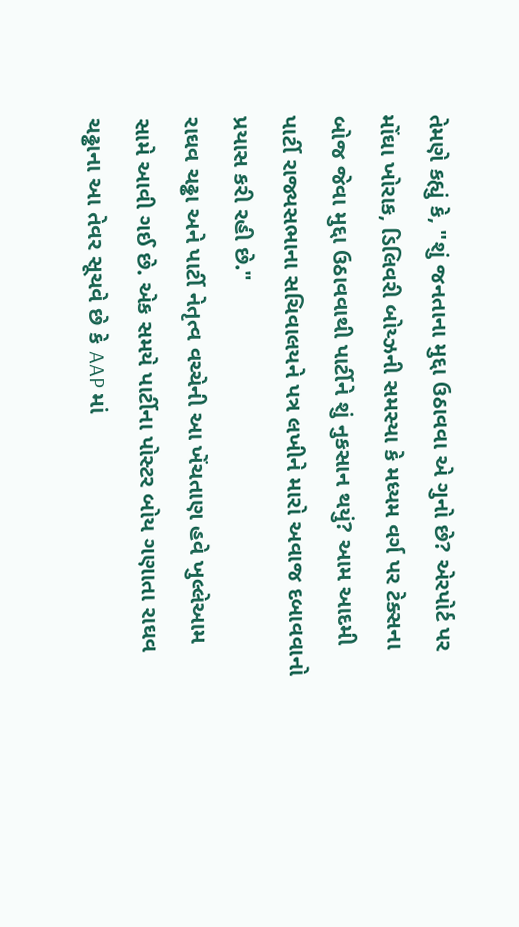તેમણે કહ્યું કે, "શું જનતાના મુદ્દા ઉઠાવવા એ ગુનો છે? એરપોર્ટ પર મોંઘા ખોરાક, ડિલિવરી બોય્ઝની સમસ્યા કે મધ્યમ વર્ગ પર ટેક્સના બોજ જેવા મુદ્દા ઉઠાવવાથી પાર્ટીને શું નુકસાન થયું? આમ આદમી પાર્ટી રાજ્યસભાના સચિવાલયને પત્ર લખીને મારો અવાજ દબાવવાનો પ્રયાસ કરી રહી છે."
રાઘવ ચઢ્ઢા અને પાર્ટી નેતૃત્વ વચ્ચેની આ ખેંચતાણ હવે ખુલ્લેઆમ સામે આવી ગઈ છે. એક સમયે પાર્ટીના પોસ્ટર બોય ગણાતા રાઘવ ચઢ્ઢાના આ તેવર સૂચવે છે કે AAP માં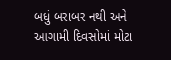બધું બરાબર નથી અને આગામી દિવસોમાં મોટા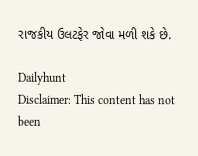રાજકીય ઉલટફેર જોવા મળી શકે છે.

Dailyhunt
Disclaimer: This content has not been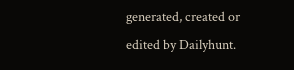generated, created or edited by Dailyhunt.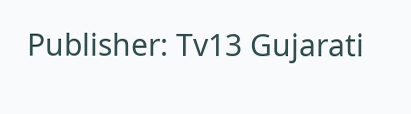Publisher: Tv13 Gujarati